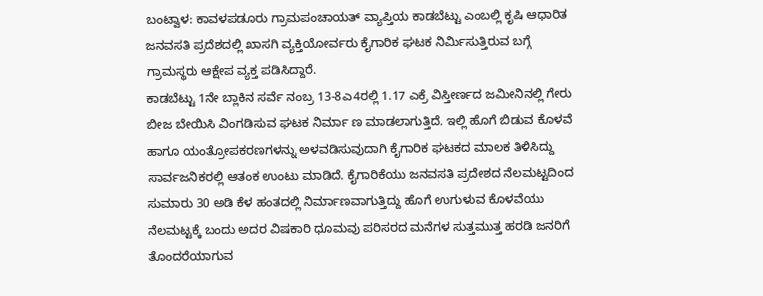ಬಂಟ್ವಾಳ: ಕಾವಳಪಡೂರು ಗ್ರಾಮಪಂಚಾಯತ್ ವ್ಯಾಪ್ತಿಯ ಕಾಡಬೆಟ್ಟು ಎಂಬಲ್ಲಿ ಕೃಷಿ ಆಧಾರಿತ ಜನವಸತಿ ಪ್ರದೆಶದಲ್ಲಿ ಖಾಸಗಿ ವ್ಯಕ್ತಿಯೋರ್ವರು ಕೈಗಾರಿಕ ಘಟಕ ನಿರ್ಮಿಸುತ್ತಿರುವ ಬಗ್ಗೆ ಗ್ರಾಮಸ್ಥರು ಆಕ್ಷೇಪ ವ್ಯಕ್ತ ಪಡಿಸಿದ್ದಾರೆ.
ಕಾಡಬೆಟ್ಟು 1ನೇ ಬ್ಲಾಕಿನ ಸರ್ವೆ ನಂಬ್ರ 13-8ಎ4ರಲ್ಲಿ 1.17 ಎಕ್ರೆ ವಿಸ್ತೀರ್ಣದ ಜಮೀನಿನಲ್ಲಿ ಗೇರು ಬೀಜ ಬೇಯಿಸಿ ವಿಂಗಡಿಸುವ ಘಟಕ ನಿರ್ಮಾ ಣ ಮಾಡಲಾಗುತ್ತಿದೆ. ಇಲ್ಲಿ ಹೊಗೆ ಬಿಡುವ ಕೊಳವೆ ಹಾಗೂ ಯಂತ್ರೋಪಕರಣಗಳನ್ನು ಅಳವಡಿಸುವುದಾಗಿ ಕೈಗಾರಿಕ ಘಟಕದ ಮಾಲಕ ತಿಳಿಸಿದ್ದು ಸಾರ್ವಜನಿಕರಲ್ಲಿ ಆತಂಕ ಉಂಟು ಮಾಡಿದೆ. ಕೈಗಾರಿಕೆಯು ಜನವಸತಿ ಪ್ರದೇಶದ ನೆಲಮಟ್ಟದಿಂದ ಸುಮಾರು 30 ಅಡಿ ಕೆಳ ಹಂತದಲ್ಲಿ ನಿರ್ಮಾಣವಾಗುತ್ತಿದ್ದು ಹೊಗೆ ಉಗುಳುವ ಕೊಳವೆಯು ನೆಲಮಟ್ಟಕ್ಕೆ ಬಂದು ಅದರ ವಿಷಕಾರಿ ಧೂಮವು ಪರಿಸರದ ಮನೆಗಳ ಸುತ್ತಮುತ್ತ ಹರಡಿ ಜನರಿಗೆ ತೊಂದರೆಯಾಗುವ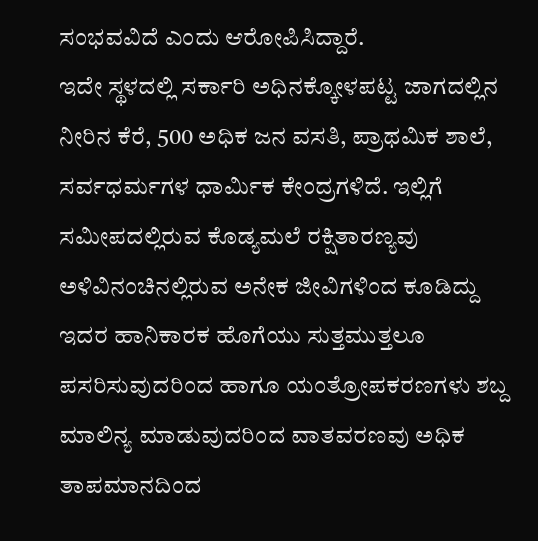ಸಂಭವವಿದೆ ಎಂದು ಆರೋಪಿಸಿದ್ದಾರೆ.
ಇದೇ ಸ್ಥಳದಲ್ಲಿ ಸರ್ಕಾರಿ ಅಧಿನಕ್ಕೋಳಪಟ್ಟ ಜಾಗದಲ್ಲಿನ ನೀರಿನ ಕೆರೆ, 500 ಅಧಿಕ ಜನ ವಸತಿ, ಪ್ರಾಥಮಿಕ ಶಾಲೆ, ಸರ್ವಧರ್ಮಗಳ ಧಾರ್ಮಿಕ ಕೇಂದ್ರಗಳಿದೆ. ಇಲ್ಲಿಗೆ ಸಮೀಪದಲ್ಲಿರುವ ಕೊಡ್ಯಮಲೆ ರಕ್ಷಿತಾರಣ್ಯವು ಅಳಿವಿನಂಚಿನಲ್ಲಿರುವ ಅನೇಕ ಜೀವಿಗಳಿಂದ ಕೂಡಿದ್ದು ಇದರ ಹಾನಿಕಾರಕ ಹೊಗೆಯು ಸುತ್ತಮುತ್ತಲೂ ಪಸರಿಸುವುದರಿಂದ ಹಾಗೂ ಯಂತ್ರೋಪಕರಣಗಳು ಶಬ್ದ ಮಾಲಿನ್ಯ ಮಾಡುವುದರಿಂದ ವಾತವರಣವು ಅಧಿಕ ತಾಪಮಾನದಿಂದ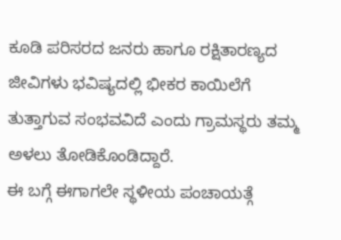ಕೂಡಿ ಪರಿಸರದ ಜನರು ಹಾಗೂ ರಕ್ಷಿತಾರಣ್ಯದ ಜೀವಿಗಳು ಭವಿಷ್ಯದಲ್ಲಿ ಭೀಕರ ಕಾಯಿಲೆಗೆ ತುತ್ತಾಗುವ ಸಂಭವವಿದೆ ಎಂದು ಗ್ರಾಮಸ್ಥರು ತಮ್ಮ ಅಳಲು ತೋಡಿಕೊಂಡಿದ್ದಾರೆ.
ಈ ಬಗ್ಗೆ ಈಗಾಗಲೇ ಸ್ಥಳೀಯ ಪಂಚಾಯತ್ಗೆ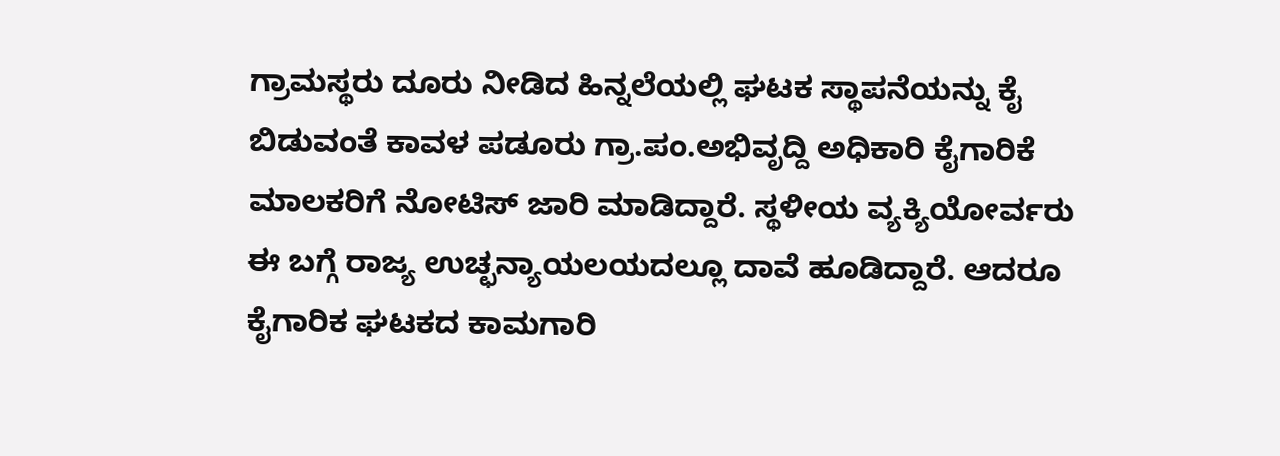ಗ್ರಾಮಸ್ಥರು ದೂರು ನೀಡಿದ ಹಿನ್ನಲೆಯಲ್ಲಿ ಘಟಕ ಸ್ಥಾಪನೆಯನ್ನು ಕೈ ಬಿಡುವಂತೆ ಕಾವಳ ಪಡೂರು ಗ್ರಾ.ಪಂ.ಅಭಿವೃದ್ದಿ ಅಧಿಕಾರಿ ಕೈಗಾರಿಕೆ ಮಾಲಕರಿಗೆ ನೋಟಿಸ್ ಜಾರಿ ಮಾಡಿದ್ದಾರೆ. ಸ್ಥಳೀಯ ವ್ಯಕ್ಯಿಯೋರ್ವರು ಈ ಬಗ್ಗೆ ರಾಜ್ಯ ಉಚ್ಛನ್ಯಾಯಲಯದಲ್ಲೂ ದಾವೆ ಹೂಡಿದ್ದಾರೆ. ಆದರೂ ಕೈಗಾರಿಕ ಘಟಕದ ಕಾಮಗಾರಿ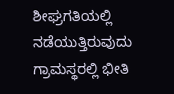ಶೀಘ್ರಗತಿಯಲ್ಲಿ ನಡೆಯುತ್ತಿರುವುದು ಗ್ರಾಮಸ್ಥರಲ್ಲಿ ಭೀತಿ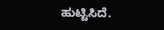ಹುಟ್ಟಿಸಿದೆ.